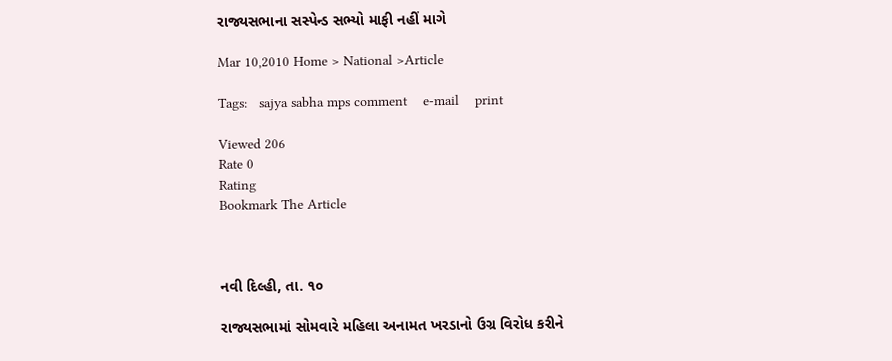રાજ્યસભાના સસ્પેન્ડ સભ્યો માફી નહીં માગે

Mar 10,2010 Home > National >Article

Tags:   sajya sabha mps comment    e-mail    print

Viewed 206
Rate 0
Rating
Bookmark The Article



નવી દિલ્હી, તા. ૧૦

રાજ્યસભામાં સોમવારે મહિલા અનામત ખરડાનો ઉગ્ર વિરોધ કરીને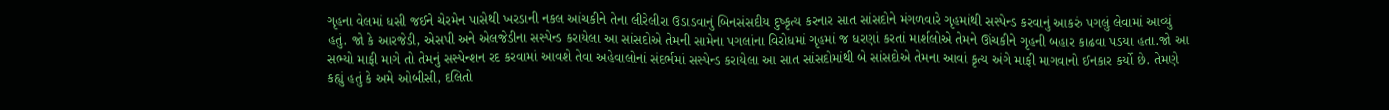ગૃહના વેલમાં ધસી જઈને ચેરમેન પાસેથી ખરડાની નકલ આંચકીને તેના લીરેલીરા ઉડાડવાનું બિનસંસદીય દુષ્કૃત્ય કરનાર સાત સાંસદોને મંગળવારે ગૃહમાંથી સસ્પેન્ડ કરવાનું આકરું પગલું લેવામાં આવ્યું હતું. જો કે આરજેડી, એસપી અને એલજેડીના સસ્પેન્ડ કરાયેલા આ સાંસદોએ તેમની સામેના પગલાંના વિરોધમાં ગૃહમાં જ ધરણાં કરતાં માર્શલોએ તેમને ઊંચકીને ગૃહની બહાર કાઢવા પડયા હતા.જો આ સભ્યો માફી માગે તો તેમનું સસ્પેન્શન રદ કરવામાં આવશે તેવા અહેવાલોનાં સંદર્ભમાં સસ્પેન્ડ કરાયેલા આ સાત સાંસદોમાંથી બે સાંસદોએ તેમના આવાં કૃત્ય અંગે માફી માગવાનો ઈનકાર કર્યો છે. તેમણે કહ્યું હતું કે અમે ઓબીસી, દલિતો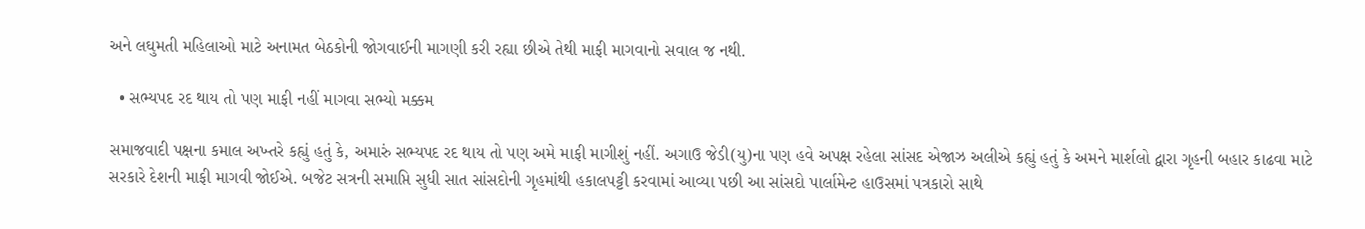અને લઘુમતી મહિલાઓ માટે અનામત બેઠકોની જોગવાઈની માગણી કરી રહ્યા છીએ તેથી માફી માગવાનો સવાલ જ નથી.

  • સભ્યપદ રદ થાય તો પણ માફી નહીં માગવા સભ્યો મક્કમ

સમાજવાદી પક્ષના કમાલ અખ્તરે કહ્યું હતું કે, અમારું સભ્યપદ રદ થાય તો પણ અમે માફી માગીશું નહીં. અગાઉ જેડી(યુ)ના પણ હવે અપક્ષ રહેલા સાંસદ એજાઝ અલીએ કહ્યું હતું કે અમને માર્શલો દ્વારા ગૃહની બહાર કાઢવા માટે સરકારે દેશની માફી માગવી જોઈએ. બજેટ સત્રની સમાપ્તિ સુધી સાત સાંસદોની ગૃહમાંથી હકાલપટ્ટી કરવામાં આવ્યા પછી આ સાંસદો પાર્લામેન્ટ હાઉસમાં પત્રકારો સાથે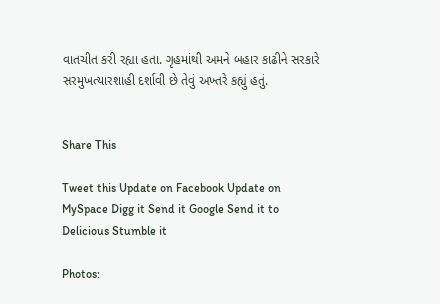વાતચીત કરી રહ્યા હતા. ગૃહમાંથી અમને બહાર કાઢીને સરકારે સરમુખત્યારશાહી દર્શાવી છે તેવું અખ્તરે કહ્યું હતું.


Share This

Tweet this Update on Facebook Update on MySpace Digg it Send it Google Send it to Delicious Stumble it

Photos: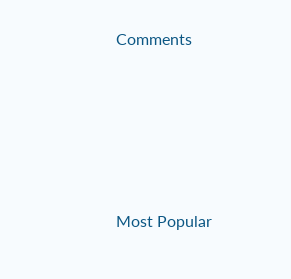Comments





Most Popular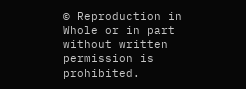© Reproduction in Whole or in part without written permission is prohibited.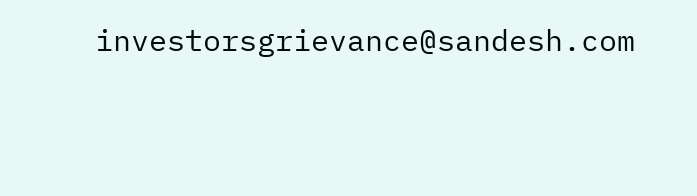investorsgrievance@sandesh.com